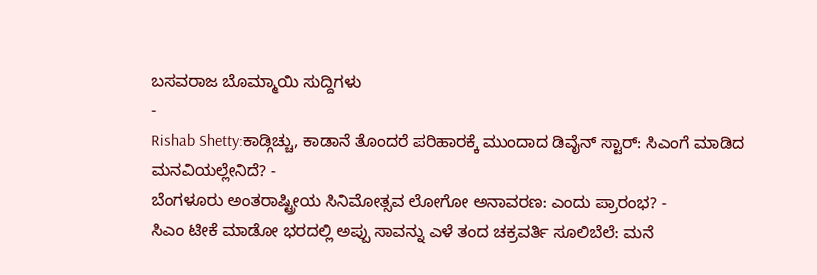ಬಸವರಾಜ ಬೊಮ್ಮಾಯಿ ಸುದ್ದಿಗಳು
-
Rishab Shetty:ಕಾಡ್ಗಿಚ್ಚು, ಕಾಡಾನೆ ತೊಂದರೆ ಪರಿಹಾರಕ್ಕೆ ಮುಂದಾದ ಡಿವೈನ್ ಸ್ಟಾರ್: ಸಿಎಂಗೆ ಮಾಡಿದ ಮನವಿಯಲ್ಲೇನಿದೆ? -
ಬೆಂಗಳೂರು ಅಂತರಾಷ್ಟ್ರೀಯ ಸಿನಿಮೋತ್ಸವ ಲೋಗೋ ಅನಾವರಣ: ಎಂದು ಪ್ರಾರಂಭ? -
ಸಿಎಂ ಟೀಕೆ ಮಾಡೋ ಭರದಲ್ಲಿ ಅಪ್ಪು ಸಾವನ್ನು ಎಳೆ ತಂದ ಚಕ್ರವರ್ತಿ ಸೂಲಿಬೆಲೆ: ಮನೆ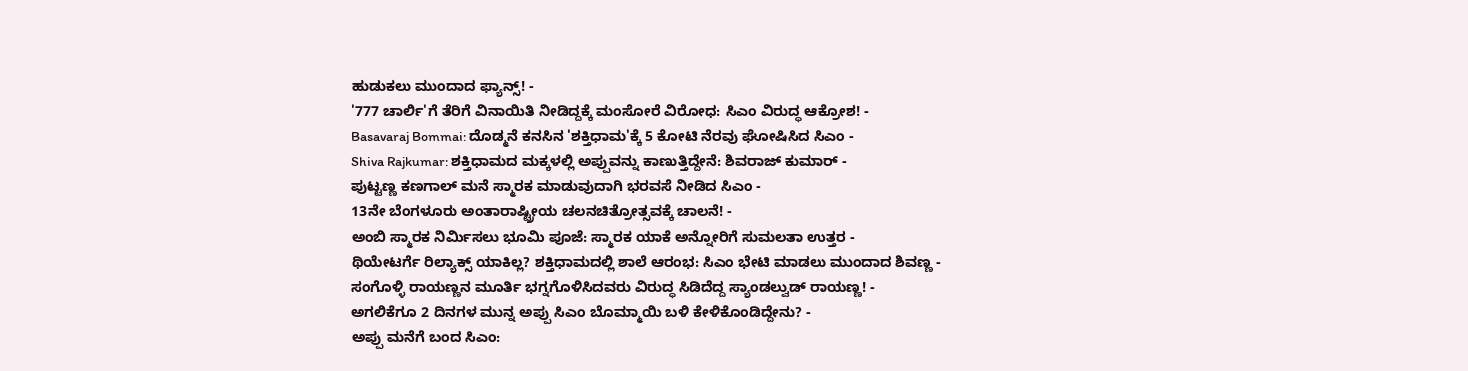ಹುಡುಕಲು ಮುಂದಾದ ಫ್ಯಾನ್ಸ್! -
'777 ಚಾರ್ಲಿ'ಗೆ ತೆರಿಗೆ ವಿನಾಯಿತಿ ನೀಡಿದ್ದಕ್ಕೆ ಮಂಸೋರೆ ವಿರೋಧ: ಸಿಎಂ ವಿರುದ್ಧ ಆಕ್ರೋಶ! -
Basavaraj Bommai: ದೊಡ್ಮನೆ ಕನಸಿನ 'ಶಕ್ತಿಧಾಮ'ಕ್ಕೆ 5 ಕೋಟಿ ನೆರವು ಘೋಷಿಸಿದ ಸಿಎಂ -
Shiva Rajkumar: ಶಕ್ತಿಧಾಮದ ಮಕ್ಕಳಲ್ಲಿ ಅಪ್ಪುವನ್ನು ಕಾಣುತ್ತಿದ್ದೇನೆ: ಶಿವರಾಜ್ ಕುಮಾರ್ -
ಪುಟ್ಟಣ್ಣ ಕಣಗಾಲ್ ಮನೆ ಸ್ಮಾರಕ ಮಾಡುವುದಾಗಿ ಭರವಸೆ ನೀಡಿದ ಸಿಎಂ -
13ನೇ ಬೆಂಗಳೂರು ಅಂತಾರಾಷ್ಟ್ರೀಯ ಚಲನಚಿತ್ರೋತ್ಸವಕ್ಕೆ ಚಾಲನೆ! -
ಅಂಬಿ ಸ್ಮಾರಕ ನಿರ್ಮಿಸಲು ಭೂಮಿ ಪೂಜೆ: ಸ್ಮಾರಕ ಯಾಕೆ ಅನ್ನೋರಿಗೆ ಸುಮಲತಾ ಉತ್ತರ -
ಥಿಯೇಟರ್ಗೆ ರಿಲ್ಯಾಕ್ಸ್ ಯಾಕಿಲ್ಲ? ಶಕ್ತಿಧಾಮದಲ್ಲಿ ಶಾಲೆ ಆರಂಭ: ಸಿಎಂ ಭೇಟಿ ಮಾಡಲು ಮುಂದಾದ ಶಿವಣ್ಣ -
ಸಂಗೊಳ್ಳಿ ರಾಯಣ್ಣನ ಮೂರ್ತಿ ಭಗ್ನಗೊಳಿಸಿದವರು ವಿರುದ್ಧ ಸಿಡಿದೆದ್ದ ಸ್ಯಾಂಡಲ್ವುಡ್ ರಾಯಣ್ಣ! -
ಅಗಲಿಕೆಗೂ 2 ದಿನಗಳ ಮುನ್ನ ಅಪ್ಪು ಸಿಎಂ ಬೊಮ್ಮಾಯಿ ಬಳಿ ಕೇಳಿಕೊಂಡಿದ್ದೇನು? -
ಅಪ್ಪು ಮನೆಗೆ ಬಂದ ಸಿಎಂ: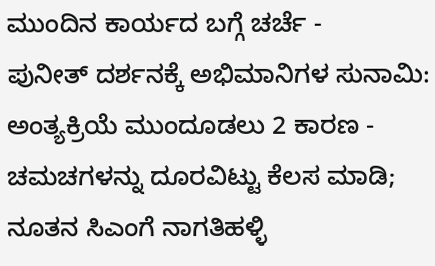ಮುಂದಿನ ಕಾರ್ಯದ ಬಗ್ಗೆ ಚರ್ಚೆ -
ಪುನೀತ್ ದರ್ಶನಕ್ಕೆ ಅಭಿಮಾನಿಗಳ ಸುನಾಮಿ: ಅಂತ್ಯಕ್ರಿಯೆ ಮುಂದೂಡಲು 2 ಕಾರಣ -
ಚಮಚಗಳನ್ನು ದೂರವಿಟ್ಟು ಕೆಲಸ ಮಾಡಿ; ನೂತನ ಸಿಎಂಗೆ ನಾಗತಿಹಳ್ಳಿ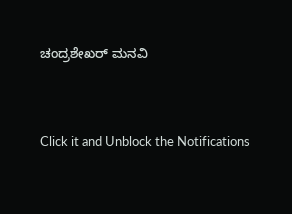ಚಂದ್ರಶೇಖರ್ ಮನವಿ


Click it and Unblock the Notifications